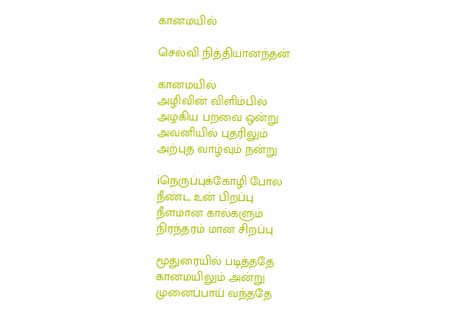கானமயில்

செல்வி நித்தியானந்தன்

கானமயில்
அழிவின் விளிம்பில்
அழகிய பறவை ஒன்று
அவனியில் புதரிலும்
அற்புத வாழ்வும் நன்று

iநெருப்புக்கோழி போல
நீண்ட உன் பிறப்பு
நீளமான கால்களும்
நிரந்தரம் மான சிறப்பு

மூதுரையில் படித்ததே
கானமயிலும் அன்று
முனைப்பாய் வந்ததே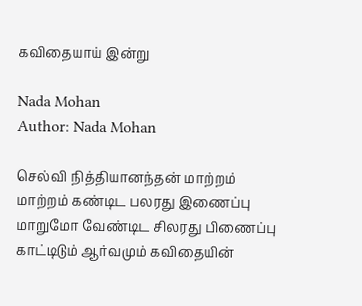கவிதையாய் இன்று

Nada Mohan
Author: Nada Mohan

செல்வி நித்தியானந்தன் மாற்றம் மாற்றம் கண்டிட பலரது இணைப்பு மாறுமோ வேண்டிட சிலரது பிணைப்பு காட்டிடும் ஆர்வமும் கவிதையின்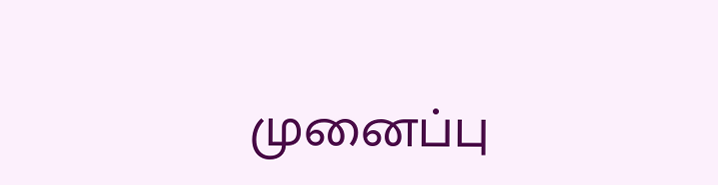முனைப்பு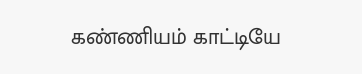கண்ணியம் காட்டியே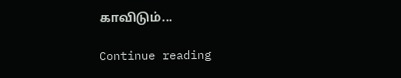காவிடும்...

Continue reading